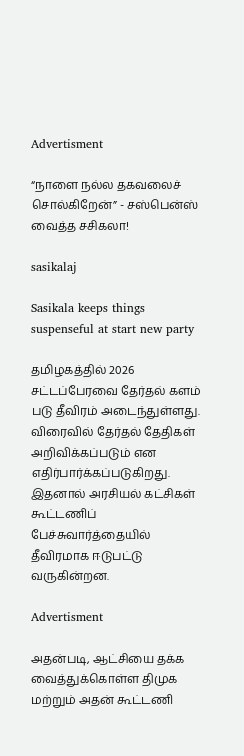Advertisment

“நாளை நல்ல தகவலைச் சொல்கிறேன்” - சஸ்பென்ஸ் வைத்த சசிகலா!

sasikalaj

Sasikala keeps things suspenseful at start new party

தமிழகத்தில் 2026 சட்டப்பேரவை தேர்தல் களம் படு தீவிரம் அடைந்துள்ளது. விரைவில் தேர்தல் தேதிகள் அறிவிக்கப்படும் என எதிர்பார்க்கப்படுகிறது. இதனால் அரசியல் கட்சிகள் கூட்டணிப் பேச்சுவார்த்தையில் தீவிரமாக ஈடுபட்டு வருகின்றன.

Advertisment

அதன்படி, ஆட்சியை தக்க வைத்துக்கொள்ள திமுக மற்றும் அதன் கூட்டணி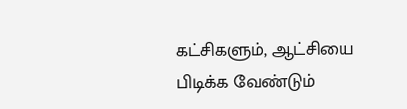கட்சிகளும், ஆட்சியை பிடிக்க வேண்டும்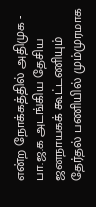என்ற நோக்கத்தில் அதிமுக - பா.ஜ.க அடங்கிய தேசிய ஜனநாயகக் கூட்டணியும் தேர்தல் பணியில் மும்முரமாக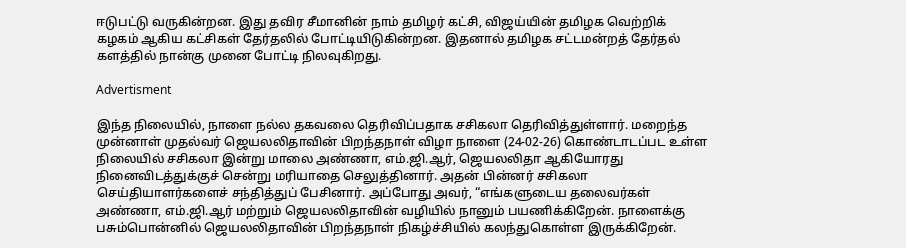ஈடுபட்டு வருகின்றன. இது தவிர சீமானின் நாம் தமிழர் கட்சி, விஜய்யின் தமிழக வெற்றிக் கழகம் ஆகிய கட்சிகள் தேர்தலில் போட்டியிடுகின்றன. இதனால் தமிழக சட்டமன்றத் தேர்தல் களத்தில் நான்கு முனை போட்டி நிலவுகிறது.

Advertisment

இந்த நிலையில், நாளை நல்ல தகவலை தெரிவிப்பதாக சசிகலா தெரிவித்துள்ளார். மறைந்த முன்னாள் முதல்வர் ஜெயலலிதாவின் பிறந்தநாள் விழா நாளை (24-02-26) கொண்டாடப்பட உள்ள நிலையில் சசிகலா இன்று மாலை அண்ணா, எம்.ஜி.ஆர், ஜெயலலிதா ஆகியோரது நினைவிடத்துக்குச் சென்று மரியாதை செலுத்தினார். அதன் பின்னர் சசிகலா செய்தியாளர்களைச் சந்தித்துப் பேசினார். அப்போது அவர், “எங்களுடைய தலைவர்கள் அண்ணா, எம்.ஜி.ஆர் மற்றும் ஜெயலலிதாவின் வழியில் நானும் பயணிக்கிறேன். நாளைக்கு பசும்பொன்னில் ஜெயலலிதாவின் பிறந்தநாள் நிகழ்ச்சியில் கலந்துகொள்ள இருக்கிறேன்.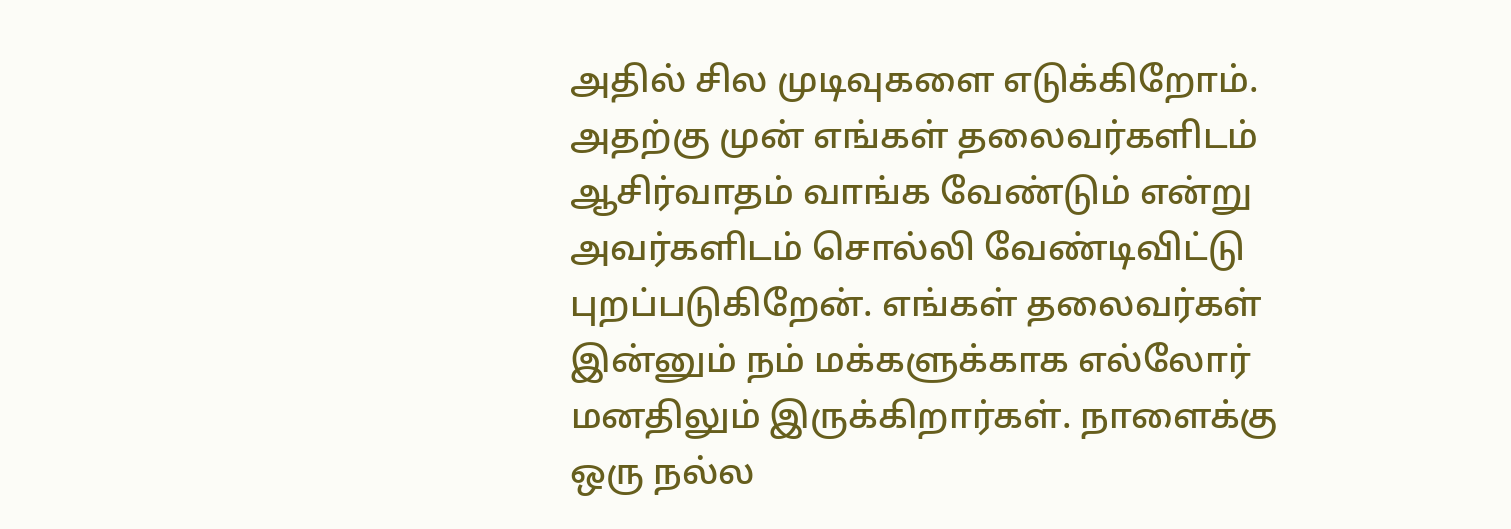அதில் சில முடிவுகளை எடுக்கிறோம். அதற்கு முன் எங்கள் தலைவர்களிடம் ஆசிர்வாதம் வாங்க வேண்டும் என்று அவர்களிடம் சொல்லி வேண்டிவிட்டு புறப்படுகிறேன். எங்கள் தலைவர்கள் இன்னும் நம் மக்களுக்காக எல்லோர் மனதிலும் இருக்கிறார்கள். நாளைக்கு ஒரு நல்ல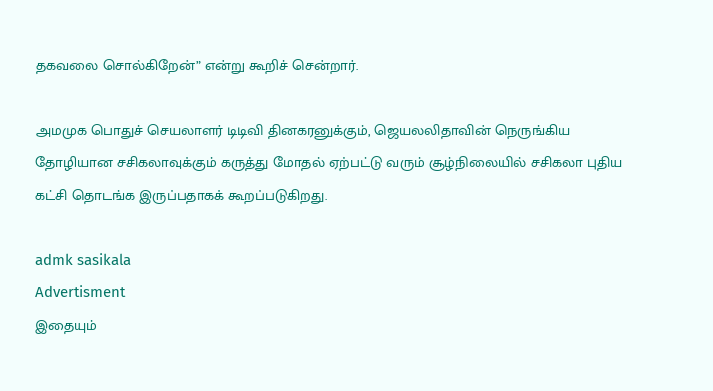தகவலை சொல்கிறேன்” என்று கூறிச் சென்றார்.

அமமுக பொதுச் செயலாளர் டிடிவி தினகரனுக்கும், ஜெயலலிதாவின் நெருங்கிய தோழியான சசிகலாவுக்கும் கருத்து மோதல் ஏற்பட்டு வரும் சூழ்நிலையில் சசிகலா புதிய கட்சி தொடங்க இருப்பதாகக் கூறப்படுகிறது.

admk sasikala
Advertisment
இதையும்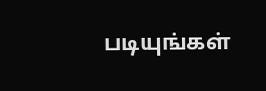படியுங்கள்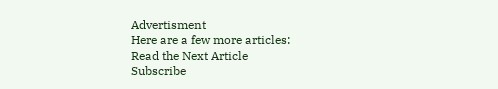Advertisment
Here are a few more articles:
Read the Next Article
Subscribe